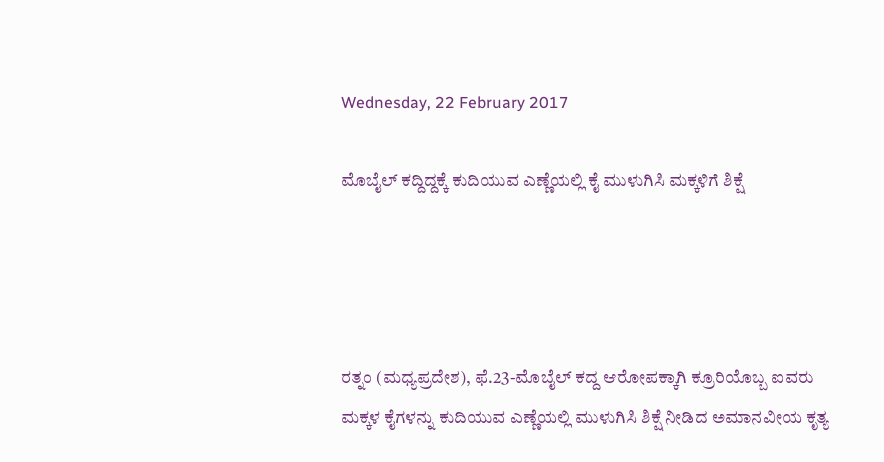Wednesday, 22 February 2017

ಮೊಬೈಲ್ ಕದ್ದಿದ್ದಕ್ಕೆ ಕುದಿಯುವ ಎಣ್ಣೆಯಲ್ಲಿ ಕೈ ಮುಳುಗಿಸಿ ಮಕ್ಕಳಿಗೆ ಶಿಕ್ಷೆ




ರತ್ನಂ (ಮಧ್ಯಪ್ರದೇಶ), ಫೆ.23-ಮೊಬೈಲ್ ಕದ್ದ ಆರೋಪಕ್ಕಾಗಿ ಕ್ರೂರಿಯೊಬ್ಬ ಐವರು ಮಕ್ಕಳ ಕೈಗಳನ್ನು ಕುದಿಯುವ ಎಣ್ಣೆಯಲ್ಲಿ ಮುಳುಗಿಸಿ ಶಿಕ್ಷೆ ನೀಡಿದ ಅಮಾನವೀಯ ಕೃತ್ಯ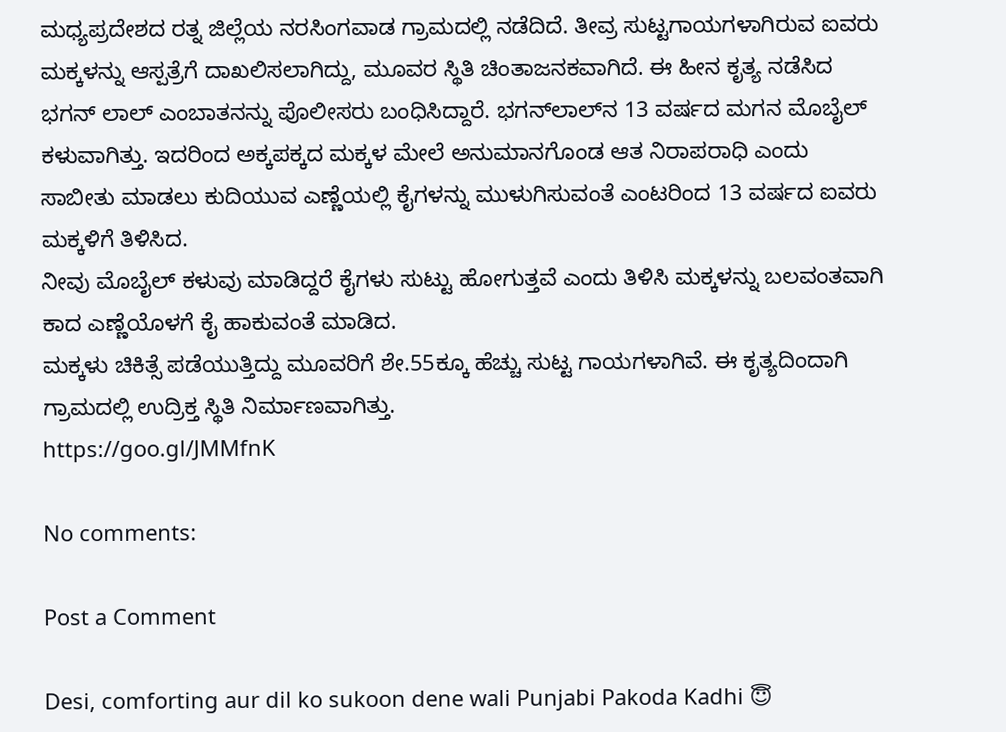ಮಧ್ಯಪ್ರದೇಶದ ರತ್ನ ಜಿಲ್ಲೆಯ ನರಸಿಂಗವಾಡ ಗ್ರಾಮದಲ್ಲಿ ನಡೆದಿದೆ. ತೀವ್ರ ಸುಟ್ಟಗಾಯಗಳಾಗಿರುವ ಐವರು ಮಕ್ಕಳನ್ನು ಆಸ್ಪತ್ರೆಗೆ ದಾಖಲಿಸಲಾಗಿದ್ದು, ಮೂವರ ಸ್ಥಿತಿ ಚಿಂತಾಜನಕವಾಗಿದೆ. ಈ ಹೀನ ಕೃತ್ಯ ನಡೆಸಿದ ಭಗನ್ ಲಾಲ್ ಎಂಬಾತನನ್ನು ಪೊಲೀಸರು ಬಂಧಿಸಿದ್ದಾರೆ. ಭಗನ್‍ಲಾಲ್‍ನ 13 ವರ್ಷದ ಮಗನ ಮೊಬೈಲ್ ಕಳುವಾಗಿತ್ತು. ಇದರಿಂದ ಅಕ್ಕಪಕ್ಕದ ಮಕ್ಕಳ ಮೇಲೆ ಅನುಮಾನಗೊಂಡ ಆತ ನಿರಾಪರಾಧಿ ಎಂದು ಸಾಬೀತು ಮಾಡಲು ಕುದಿಯುವ ಎಣ್ಣೆಯಲ್ಲಿ ಕೈಗಳನ್ನು ಮುಳುಗಿಸುವಂತೆ ಎಂಟರಿಂದ 13 ವರ್ಷದ ಐವರು ಮಕ್ಕಳಿಗೆ ತಿಳಿಸಿದ.
ನೀವು ಮೊಬೈಲ್ ಕಳುವು ಮಾಡಿದ್ದರೆ ಕೈಗಳು ಸುಟ್ಟು ಹೋಗುತ್ತವೆ ಎಂದು ತಿಳಿಸಿ ಮಕ್ಕಳನ್ನು ಬಲವಂತವಾಗಿ ಕಾದ ಎಣ್ಣೆಯೊಳಗೆ ಕೈ ಹಾಕುವಂತೆ ಮಾಡಿದ.
ಮಕ್ಕಳು ಚಿಕಿತ್ಸೆ ಪಡೆಯುತ್ತಿದ್ದು ಮೂವರಿಗೆ ಶೇ.55ಕ್ಕೂ ಹೆಚ್ಚು ಸುಟ್ಟ ಗಾಯಗಳಾಗಿವೆ. ಈ ಕೃತ್ಯದಿಂದಾಗಿ ಗ್ರಾಮದಲ್ಲಿ ಉದ್ರಿಕ್ತ ಸ್ಥಿತಿ ನಿರ್ಮಾಣವಾಗಿತ್ತು.
https://goo.gl/JMMfnK

No comments:

Post a Comment

Desi, comforting aur dil ko sukoon dene wali Punjabi Pakoda Kadhi 😇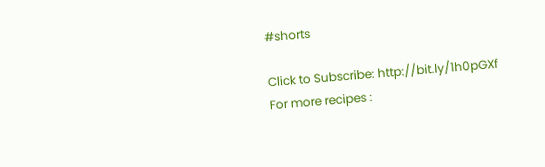#shorts

Click to Subscribe: http://bit.ly/1h0pGXf For more recipes :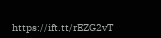https://ift.tt/rEZG2vT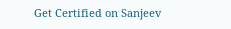Get Certified on Sanjeev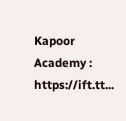Kapoor Academy : https://ift.tt...